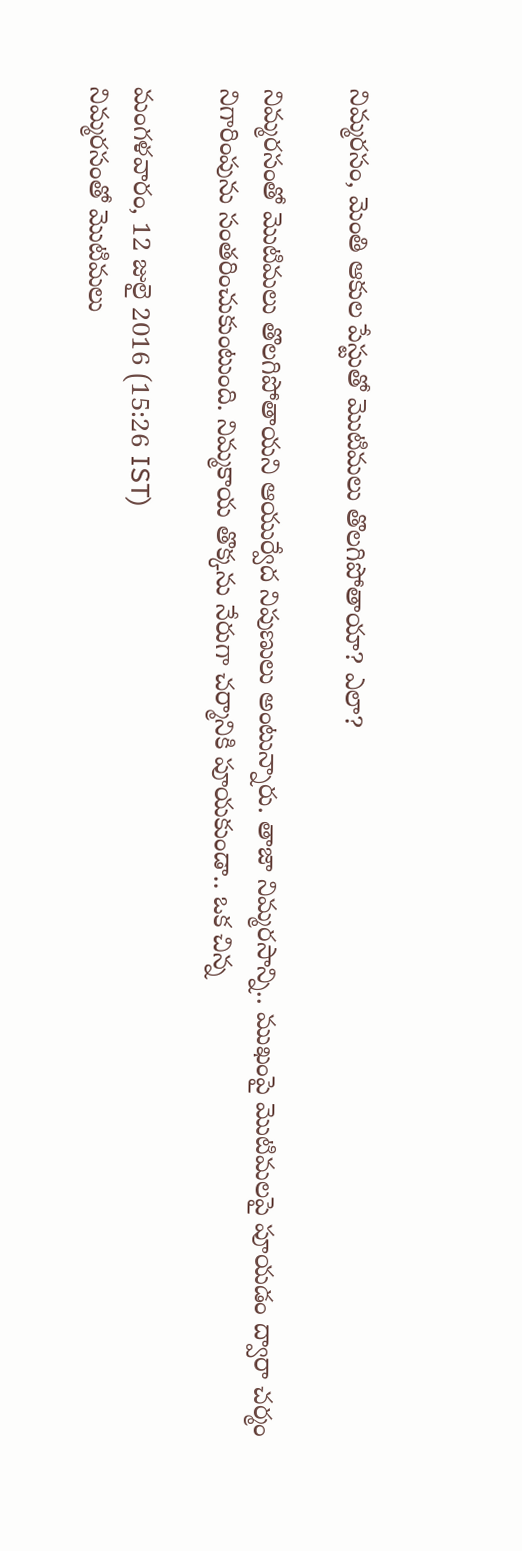నిమ్మరసం, మెంతి ఆకుల పేస్టుతో మొటిమలు తొలగిపోతాయా? ఎలా?

నిమ్మరసంతో మొటిమలు తొలగిపోతాయని ఆయుర్వేద నిపుణులు అంటున్నారు. తాజా నిమ్మరసాన్ని.. ముఖంపై మొటిమలపై పూయడం ద్వారా చర్మం నిగారింపును సంతరించుకుంటుంది. నిమ్మకాయ తొక్కను నేరుగా చర్మానికి పూయకుండా.. ఒక చిన్న

మంగళవారం, 12 జులై 2016 (15:26 IST)
నిమ్మరసంతో మొటిమలు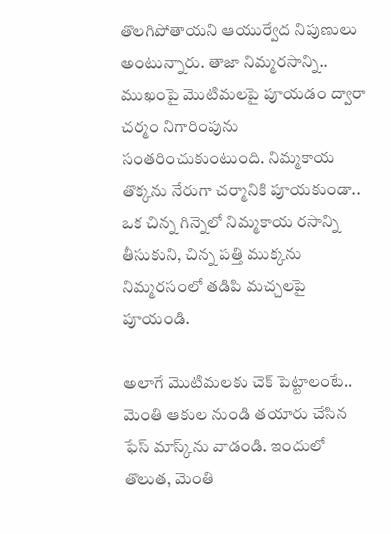తొలగిపోతాయని ఆయుర్వేద నిపుణులు అంటున్నారు. తాజా నిమ్మరసాన్ని.. ముఖంపై మొటిమలపై పూయడం ద్వారా చర్మం నిగారింపును సంతరించుకుంటుంది. నిమ్మకాయ తొక్కను నేరుగా చర్మానికి పూయకుండా.. ఒక చిన్న గిన్నెలో నిమ్మకాయ రసాన్ని తీసుకుని, చిన్న పత్తి ముక్కను నిమ్మరసంలో తడిపి మచ్చలపై పూయండి.

అలాగే మొటిమలకు చెక్ పెట్టాలంటే.. మెంతి ఆకుల నుండి తయారు చేసిన ఫేస్ మాస్క్‌ను వాడండి. ఇందులో తొలుత, మెంతి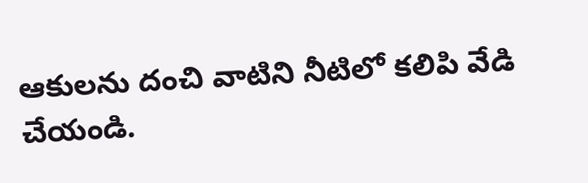ఆకులను దంచి వాటిని నీటిలో కలిపి వేడి చేయండి.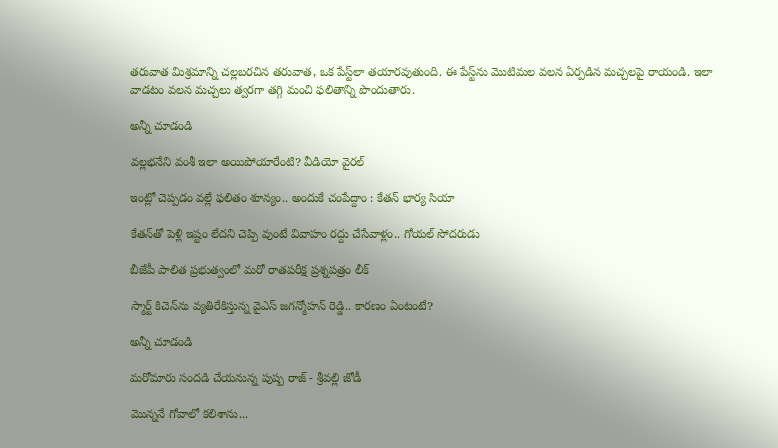తరువాత మిశ్రమాన్ని చల్లబరచిన తరువాత, ఒక పేస్ట్‌లా తయారవుతుంది. ఈ పేస్ట్‌ను మొటిమల వలన ఏర్పడిన మచ్చలపై రాయండి. ఇలా వాడటం వలన మచ్చలు త్వరగా తగ్గి మంచి ఫలితాన్ని పొందుతారు.

అన్నీ చూడండి

వల్లభనేని వంశీ ఇలా అయిపోయారేంటి? వీడియో వైరల్

ఇంట్లో చెప్పడం వల్లే ఫలితం శూన్యం.. అందుకే చంపేద్దాం : కేతన్ భార్య సియా

కేతన్‌తో పెళ్లి ఇష్టం లేదని చెప్పి వుంటే వివాహం రద్దు చేసేవాళ్లం.. గోయల్ సోదరుడు

బీజేపీ పాలిత ప్రభుత్వంలో మరో రాతపరీక్ష ప్రశ్నపత్రం లీక్

స్మార్ట్ కిచెన్‌‌ను వ్యతిరేకిస్తున్న వైఎస్ జగన్మోహన్ రెడ్డి.. కారణం ఏంటంటే?

అన్నీ చూడండి

మరోమారు సందడి చేయనున్న పుష్ప రాజ్ - శ్రీవల్లి జోడీ

మొన్ననే గోవాలో కలిశాను...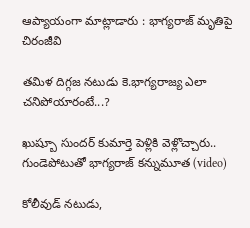ఆప్యాయంగా మాట్లాడారు : భాగ్యరాజ్ మృతిపై చిరంజీవి

తమిళ దిగ్గజ నటుడు కె.భాగ్యరాజ్య ఎలా చనిపోయారంటే...?

ఖుష్బూ సుందర్ కుమార్తె పెళ్లికి వెళ్లొచ్చారు.. గుండెపోటుతో భాగ్యరాజ్ కన్నుమూత (video)

కోలీవుడ్ నటుడు,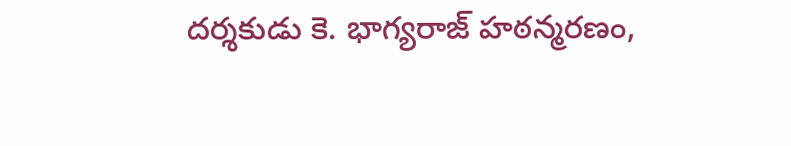దర్శకుడు కె. భాగ్యరాజ్ హఠన్మరణం,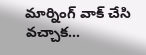మార్నింగ్ వాక్ చేసి వచ్చాక...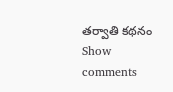తర్వాతి కథనం
Show comments